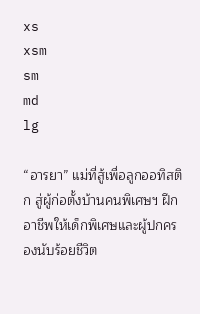xs
xsm
sm
md
lg

“อารยา” แม่ที่สู้เพื่อลูกออทิสติก สู่ผู้ก่อตั้งบ้านคนพิเศษฯ ฝึกอาชีพให้เด็กพิเศษและผู้ปกครองนับร้อยชีวิต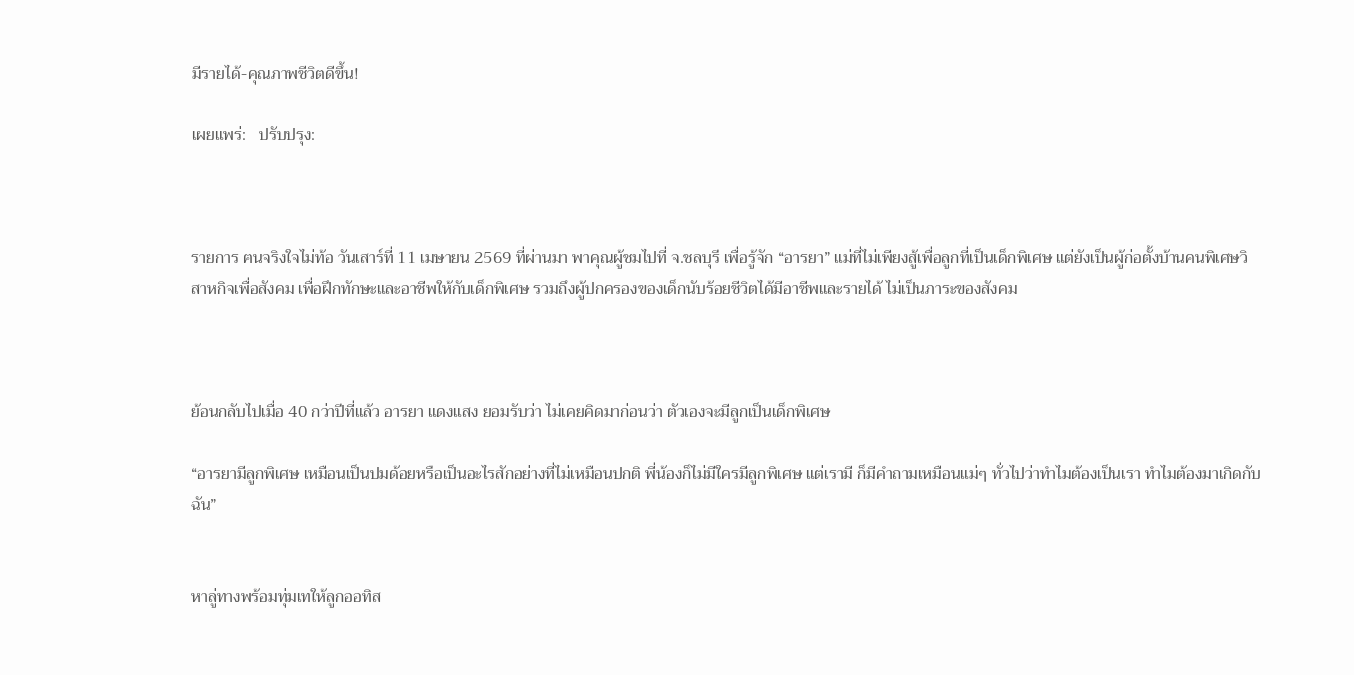มีรายได้-คุณภาพชีวิตดีขึ้น!

เผยแพร่:   ปรับปรุง:



รายการ ฅนจริงใจไม่ท้อ วันเสาร์ที่ 11 เมษายน 2569 ที่ผ่านมา พาคุณผู้ชมไปที่ จ.ชลบุรี เพื่อรู้จัก “อารยา” แม่ที่ไม่เพียงสู้เพื่อลูกที่เป็นเด็กพิเศษ แต่ยังเป็นผู้ก่อตั้งบ้านคนพิเศษวิสาหกิจเพื่อสังคม เพื่อฝึกทักษะและอาชีพให้กับเด็กพิเศษ รวมถึงผู้ปกครองของเด็กนับร้อยชีวิตได้มีอาชีพและรายได้ ไม่เป็นภาระของสังคม



ย้อนกลับไปเมื่อ 40 กว่าปีที่แล้ว อารยา แดงแสง ยอมรับว่า ไม่เคยคิดมาก่อนว่า ตัวเองจะมีลูกเป็นเด็กพิเศษ

“อารยามีลูกพิเศษ เหมือนเป็นปมด้อยหรือเป็นอะไรสักอย่างที่ไม่เหมือนปกติ พี่น้องก็ไม่มีใครมีลูกพิเศษ แต่เรามี ก็มีคำถามเหมือนแม่ๆ ทั่วไปว่าทำไมต้องเป็นเรา ทำไมต้องมาเกิดกับฉัน”


หาลู่ทางพร้อมทุ่มเทให้ลูกออทิส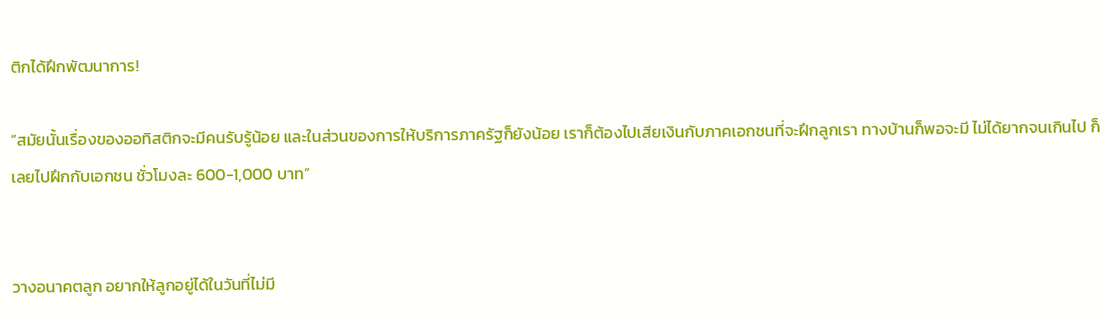ติกได้ฝึกพัฒนาการ!

“สมัยนั้นเรื่องของออทิสติกจะมีคนรับรู้น้อย และในส่วนของการให้บริการภาครัฐก็ยังน้อย เราก็ต้องไปเสียเงินกับภาคเอกชนที่จะฝึกลูกเรา ทางบ้านก็พอจะมี ไม่ได้ยากจนเกินไป ก็เลยไปฝึกกับเอกชน ชั่วโมงละ 600-1,000 บาท”


วางอนาคตลูก อยากให้ลูกอยู่ได้ในวันที่ไม่มี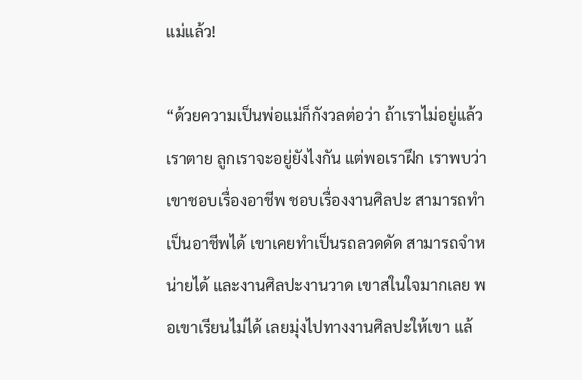แม่แล้ว!

“ด้วยความเป็นพ่อแม่ก็กังวลต่อว่า ถ้าเราไม่อยู่แล้ว เราตาย ลูกเราจะอยู่ยังไงกัน แต่พอเราฝึก เราพบว่าเขาชอบเรื่องอาชีพ ชอบเรื่องงานศิลปะ สามารถทำเป็นอาชีพได้ เขาเคยทำเป็นรถลวดดัด สามารถจำหน่ายได้ และงานศิลปะงานวาด เขาสในใจมากเลย พอเขาเรียนไม่ได้ เลยมุ่งไปทางงานศิลปะให้เขา แล้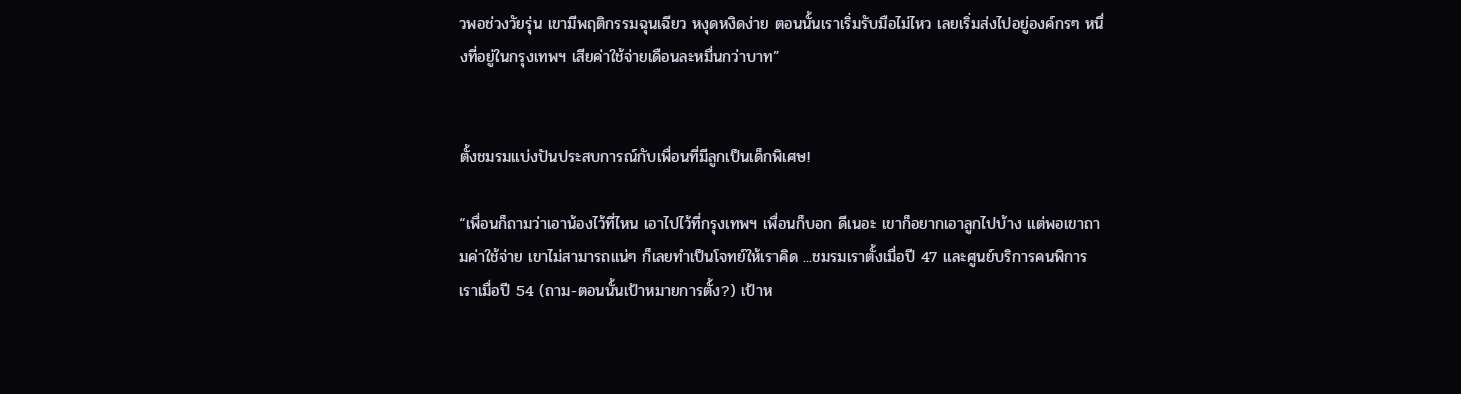วพอช่วงวัยรุ่น เขามีพฤติกรรมฉุนเฉียว หงุดหงิดง่าย ตอนนั้นเราเริ่มรับมือไม่ไหว เลยเริ่มส่งไปอยู่องค์กรๆ หนึ่งที่อยู่ในกรุงเทพฯ เสียค่าใช้จ่ายเดือนละหมื่นกว่าบาท”


ตั้งชมรมแบ่งปันประสบการณ์กับเพื่อนที่มีลูกเป็นเด็กพิเศษ!

“เพื่อนก็ถามว่าเอาน้องไว้ที่ไหน เอาไปไว้ที่กรุงเทพฯ เพื่อนก็บอก ดีเนอะ เขาก็อยากเอาลูกไปบ้าง แต่พอเขาถามค่าใช้จ่าย เขาไม่สามารถแน่ๆ ก็เลยทำเป็นโจทย์ให้เราคิด ...ชมรมเราตั้งเมื่อปี 47 และศูนย์บริการคนพิการเราเมื่อปี 54 (ถาม-ตอนนั้นเป้าหมายการตั้ง?) เป้าห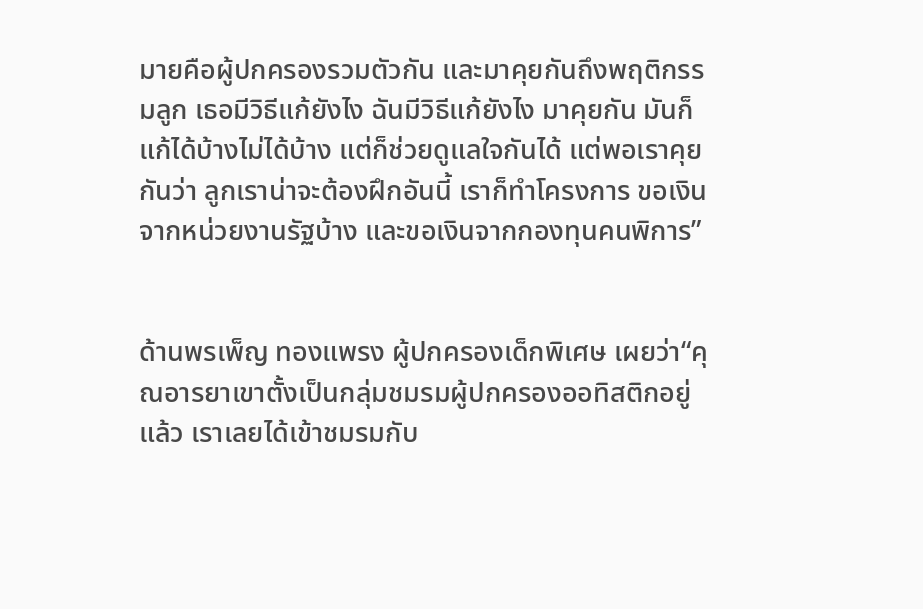มายคือผู้ปกครองรวมตัวกัน และมาคุยกันถึงพฤติกรรมลูก เธอมีวิธีแก้ยังไง ฉันมีวิธีแก้ยังไง มาคุยกัน มันก็แก้ได้บ้างไม่ได้บ้าง แต่ก็ช่วยดูแลใจกันได้ แต่พอเราคุยกันว่า ลูกเราน่าจะต้องฝึกอันนี้ เราก็ทำโครงการ ขอเงินจากหน่วยงานรัฐบ้าง และขอเงินจากกองทุนคนพิการ”


ด้านพรเพ็ญ ทองแพรง ผู้ปกครองเด็กพิเศษ เผยว่า“คุณอารยาเขาตั้งเป็นกลุ่มชมรมผู้ปกครองออทิสติกอยู่แล้ว เราเลยได้เข้าชมรมกับ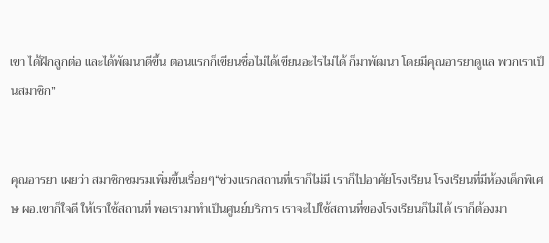เขา ได้ฝึกลูกต่อ และได้พัฒนาดีขึ้น ตอนแรกก็เขียนชื่อไม่ได้เขียนอะไรไม่ได้ ก็มาพัฒนา โดยมีคุณอารยาดูแล พวกเราเป็นสมาชิก”


คุณอารยา เผยว่า สมาชิกชมรมเพิ่มขึ้นเรื่อยๆ“ช่วงแรกสถานที่เราก็ไม่มี เราก็ไปอาศัยโรงเรียน โรงเรียนที่มีห้องเด็กพิเศษ ผอ.เขาก็ใจดี ให้เราใช้สถานที่ พอเรามาทำเป็นศูนย์บริการ เราจะไปใช้สถานที่ของโรงเรียนก็ไม่ได้ เราก็ต้องมา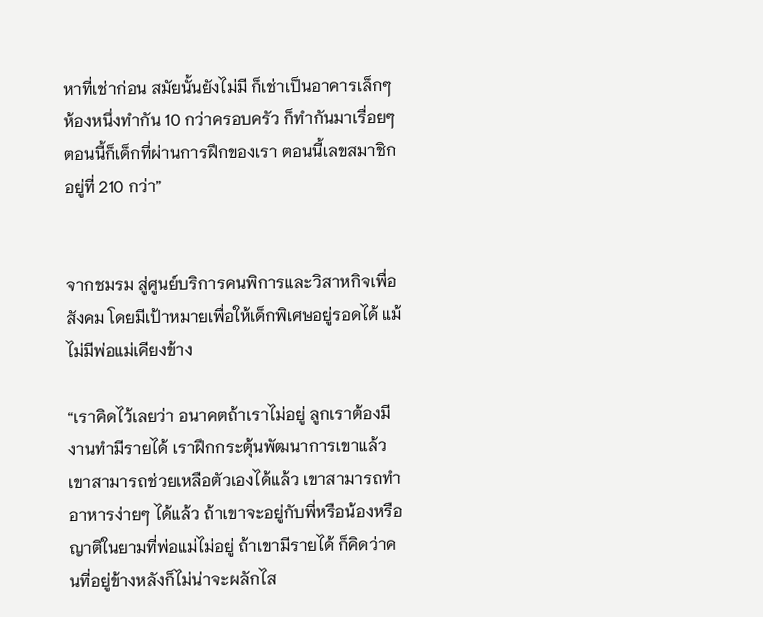หาที่เช่าก่อน สมัยนั้นยังไม่มี ก็เช่าเป็นอาคารเล็กๆ ห้องหนึ่งทำกัน 10 กว่าครอบครัว ก็ทำกันมาเรื่อยๆ ตอนนี้ก็เด็กที่ผ่านการฝึกของเรา ตอนนี้เลขสมาชิกอยู่ที่ 210 กว่า”


จากชมรม สู่ศูนย์บริการคนพิการและวิสาหกิจเพื่อสังคม โดยมีเป้าหมายเพื่อให้เด็กพิเศษอยู่รอดได้ แม้ไม่มีพ่อแม่เคียงข้าง

“เราคิดไว้เลยว่า อนาคตถ้าเราไม่อยู่ ลูกเราต้องมีงานทำมีรายได้ เราฝึกกระตุ้นพัฒนาการเขาแล้ว เขาสามารถช่วยเหลือตัวเองได้แล้ว เขาสามารถทำอาหารง่ายๆ ได้แล้ว ถ้าเขาจะอยู่กับพี่หรือน้องหรือญาติในยามที่พ่อแม่ไม่อยู่ ถ้าเขามีรายได้ ก็คิดว่าคนที่อยู่ข้างหลังก็ไม่น่าจะผลักไส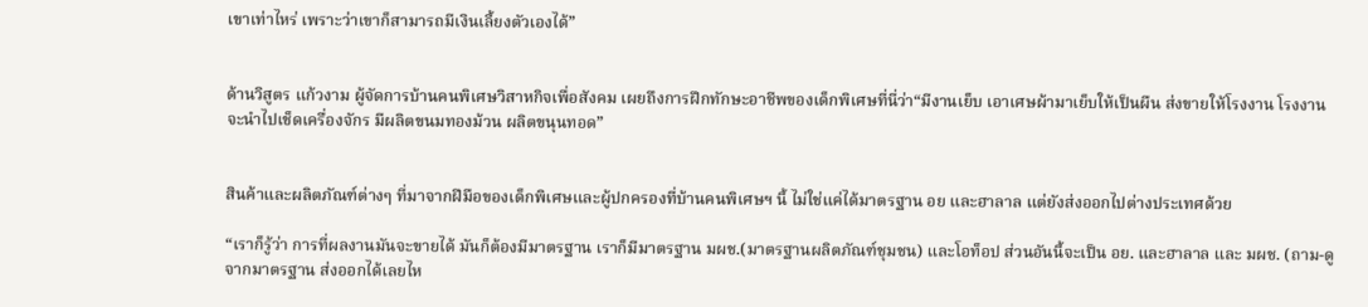เขาเท่าไหร่ เพราะว่าเขาก็สามารถมีเงินเลี้ยงตัวเองได้”


ด้านวิสูตร แก้วงาม ผู้จัดการบ้านคนพิเศษวิสาหกิจเพื่อสังคม เผยถึงการฝึกทักษะอาชีพของเด็กพิเศษที่นี่ว่า“มีงานเย็บ เอาเศษผ้ามาเย็บให้เป็นผืน ส่งขายให้โรงงาน โรงงานจะนำไปเช็ดเครื่องจักร มีผลิตขนมทองม้วน ผลิตขนุนทอด”


สินค้าและผลิตภัณฑ์ต่างๆ ที่มาจากฝีมือของเด็กพิเศษและผู้ปกครองที่บ้านคนพิเศษฯ นี้ ไม่ใช่แค่ได้มาตรฐาน อย และฮาลาล แต่ยังส่งออกไปต่างประเทศด้วย

“เราก็รู้ว่า การที่ผลงานมันจะขายได้ มันก็ต้องมีมาตรฐาน เราก็มีมาตรฐาน มผช.(มาตรฐานผลิตภัณฑ์ชุมชน) และโอท็อป ส่วนอันนี้จะเป็น อย. และฮาลาล และ มผช. (ถาม-ดูจากมาตรฐาน ส่งออกได้เลยไห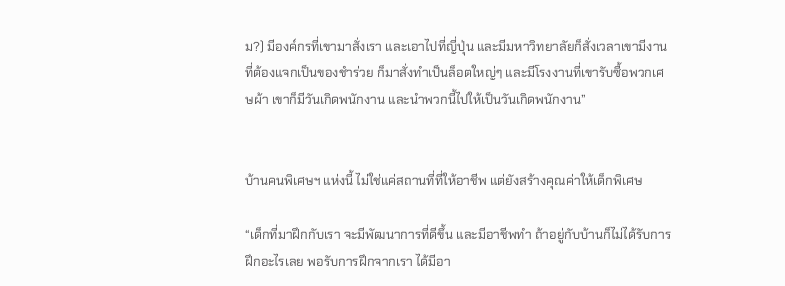ม?) มีองค์กรที่เขามาสั่งเรา และเอาไปที่ญี่ปุ่น และมีมหาวิทยาลัยก็สั่งเวลาเขามีงานที่ต้องแจกเป็นของชำร่วย ก็มาสั่งทำเป็นล็อตใหญ่ๆ และมีโรงงานที่เขารับซื้อพวกเศษผ้า เขาก็มีวันเกิดพนักงาน และนำพวกนี้ไปให้เป็นวันเกิดพนักงาน”


บ้านคนพิเศษฯ แห่งนี้ ไม่ใช่แค่สถานที่ที่ให้อาชีพ แต่ยังสร้างคุณค่าให้เด็กพิเศษ

“เด็กที่มาฝึกกับเรา จะมีพัฒนาการที่ดีขึ้น และมีอาชีพทำ ถ้าอยู่กับบ้านก็ไม่ได้รับการฝึกอะไรเลย พอรับการฝึกจากเรา ได้มีอา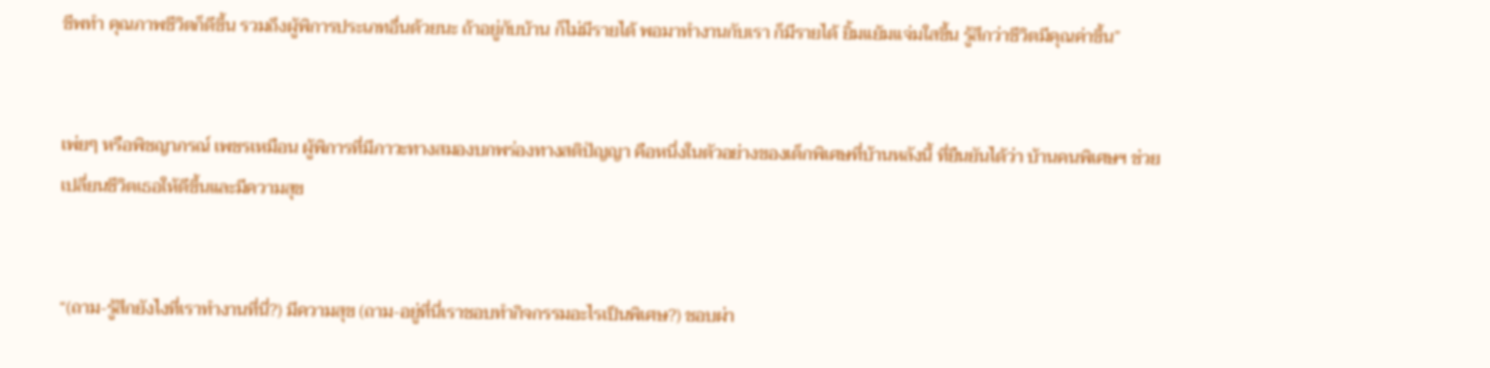ชีพทำ คุณภาพชีวิตก็ดีขึ้น รวมถึงผู้พิการประเภทอื่นด้วยนะ ถ้าอยู่กับบ้าน ก็ไม่มีรายได้ พอมาทำงานกับเรา ก็มีรายได้ ยิ้มแย้มแจ่มใสขึ้น รู้สึกว่าชีวิตมีคุณค่าขึ้น”


เพ่ยๆ หรือพิชญาภรณ์ เพชรเหมือน ผู้พิการที่มีภาวะทางสมองบกพร่องทางสติปัญญา คือหนึ่งในตัวอย่างของเด็กพิเศษที่บ้านหลังนี้ ที่ยืนยันได้ว่า บ้านคนพิเศษฯ ช่วยเปลี่ยนชีวิตเธอให้ดีขึ้นและมีความสุข


“(ถาม-รู้สึกยังไงที่เราทำงานที่นี่?) มีความสุข (ถาม-อยู่ที่นี่เราชอบทำกิจกรรมอะไรเป็นพิเศษ?) ชอบผ่า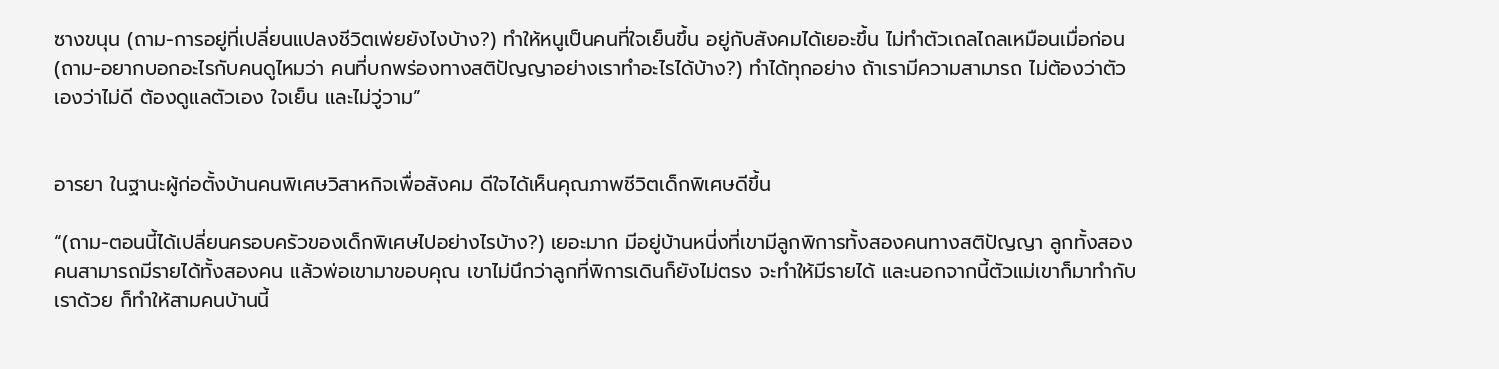ซางขนุน (ถาม-การอยู่ที่เปลี่ยนแปลงชีวิตเพ่ยยังไงบ้าง?) ทำให้หนูเป็นคนที่ใจเย็นขึ้น อยู่กับสังคมได้เยอะขึ้น ไม่ทำตัวเถลไถลเหมือนเมื่อก่อน (ถาม-อยากบอกอะไรกับคนดูไหมว่า คนที่บกพร่องทางสติปัญญาอย่างเราทำอะไรได้บ้าง?) ทำได้ทุกอย่าง ถ้าเรามีความสามารถ ไม่ต้องว่าตัวเองว่าไม่ดี ต้องดูแลตัวเอง ใจเย็น และไม่วู่วาม”


อารยา ในฐานะผู้ก่อตั้งบ้านคนพิเศษวิสาหกิจเพื่อสังคม ดีใจได้เห็นคุณภาพชีวิตเด็กพิเศษดีขึ้น

“(ถาม-ตอนนี้ได้เปลี่ยนครอบครัวของเด็กพิเศษไปอย่างไรบ้าง?) เยอะมาก มีอยู่บ้านหนี่งที่เขามีลูกพิการทั้งสองคนทางสติปัญญา ลูกทั้งสองคนสามารถมีรายได้ทั้งสองคน แล้วพ่อเขามาขอบคุณ เขาไม่นึกว่าลูกที่พิการเดินก็ยังไม่ตรง จะทำให้มีรายได้ และนอกจากนี้ตัวแม่เขาก็มาทำกับเราด้วย ก็ทำให้สามคนบ้านนี้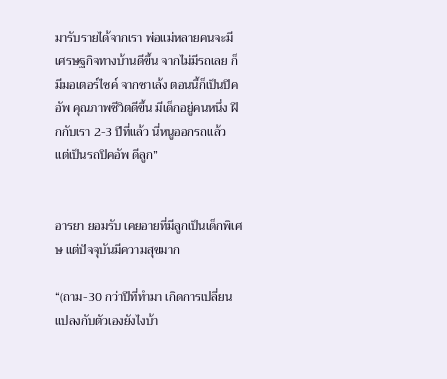มารับรายได้จากเรา พ่อแม่หลายคนจะมีเศรษฐกิจทางบ้านดีขึ้น จากไม่มีรถเลย ก็มีมอเตอร์ไซค์ จากซาเล้ง ตอนนี้ก็เป็นปิคอัพ คุณภาพชีวิตดีขึ้น มีเด็กอยู่คนหนึ่ง ฝึกกับเรา 2-3 ปีที่แล้ว นี่หนูออกรถแล้ว แต่เป็นรถปิคอัพ ดีลูก”


อารยา ยอมรับ เคยอายที่มีลูกเป็นเด็กพิเศษ แต่ปัจจุบันมีความสุขมาก

“(ถาม-30 กว่าปีที่ทำมา เกิดการเปลี่ยนแปลงกับตัวเองยังไงบ้า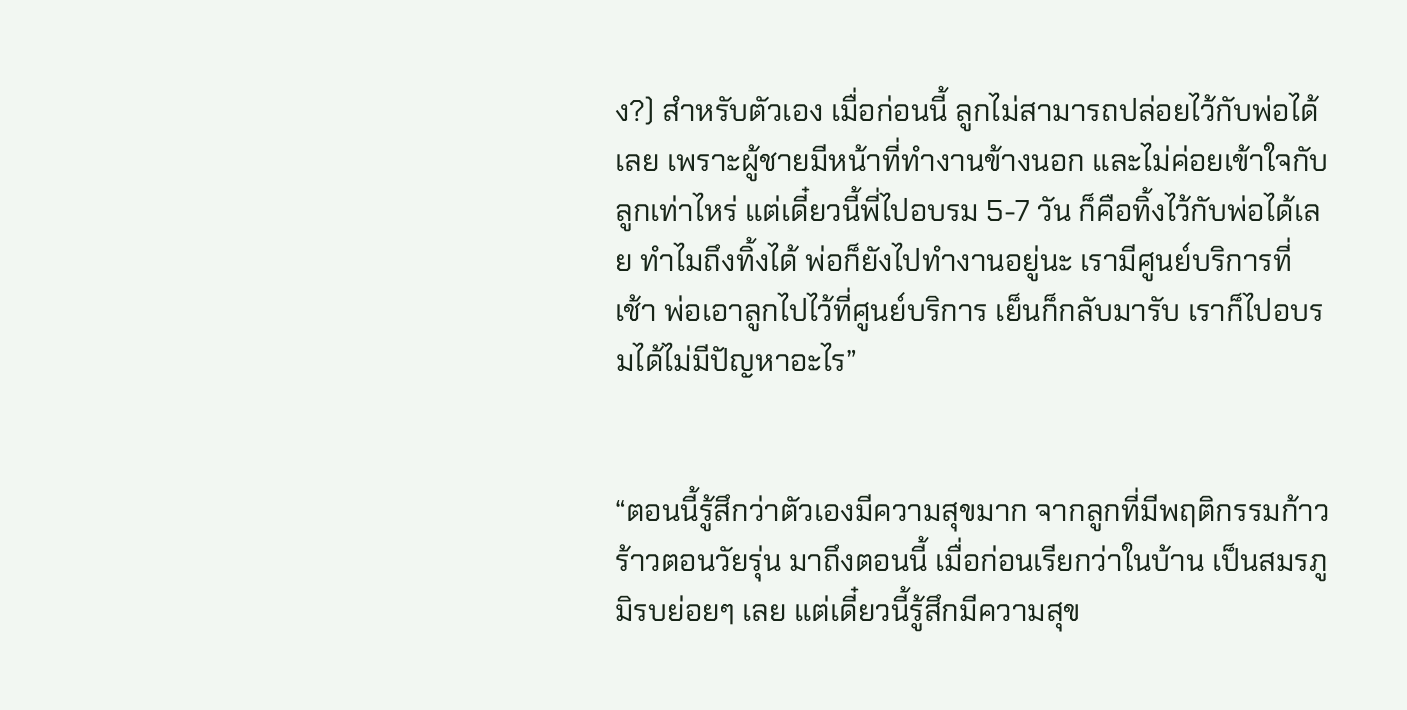ง?) สำหรับตัวเอง เมื่อก่อนนี้ ลูกไม่สามารถปล่อยไว้กับพ่อได้เลย เพราะผู้ชายมีหน้าที่ทำงานข้างนอก และไม่ค่อยเข้าใจกับลูกเท่าไหร่ แต่เดี๋ยวนี้พี่ไปอบรม 5-7 วัน ก็คือทิ้งไว้กับพ่อได้เลย ทำไมถึงทิ้งได้ พ่อก็ยังไปทำงานอยู่นะ เรามีศูนย์บริการที่ เช้า พ่อเอาลูกไปไว้ที่ศูนย์บริการ เย็นก็กลับมารับ เราก็ไปอบรมได้ไม่มีปัญหาอะไร”


“ตอนนี้รู้สึกว่าตัวเองมีความสุขมาก จากลูกที่มีพฤติกรรมก้าวร้าวตอนวัยรุ่น มาถึงตอนนี้ เมื่อก่อนเรียกว่าในบ้าน เป็นสมรภูมิรบย่อยๆ เลย แต่เดี๋ยวนี้รู้สึกมีความสุข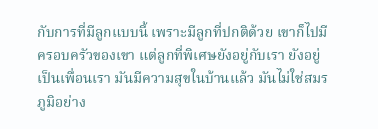กับการที่มีลูกแบบนี้ เพราะมีลูกที่ปกติด้วย เขาก็ไปมีครอบครัวของเขา แต่ลูกที่พิเศษยังอยู่กับเรา ยังอยู่เป็นเพื่อนเรา มันมีความสุขในบ้านแล้ว มันไม่ใช่สมรภูมิอย่าง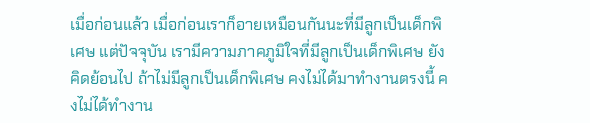เมื่อก่อนแล้ว เมื่อก่อนเราก็อายเหมือนกันนะที่มีลูกเป็นเด็กพิเศษ แต่ปัจจุบัน เรามีความภาคภูมิใจที่มีลูกเป็นเด็กพิเศษ ยังคิดย้อนไป ถ้าไม่มีลูกเป็นเด็กพิเศษ คงไม่ได้มาทำงานตรงนี้ คงไม่ได้ทำงาน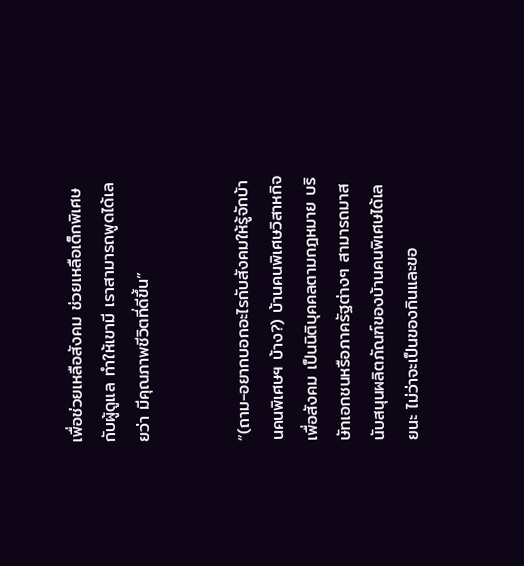เพื่อช่วยเหลือสังคม ช่วยเหลือเด็กพิเศษกับผู้ดูแล ทำให้เขามี เราสามารถพูดได้เลยว่า มีคุณภาพชีวิตที่ดีขึ้น”


“(ถาม-อยากบอกอะไรกับสังคมให้รู้จักบ้านคนพิเศษฯ บ้าง?) บ้านคนพิเศษวิสาหกิจเพื่อสังคม เป็นนิติบุคคลตามกฎหมาย บริษัทเอกชนหรือภาครัฐต่างๆ สามารถมาสนับสนุนผลิตภัณฑ์ของบ้านคนพิเศษได้เลยนะ ไม่ว่าจะเป็นของกินและขอ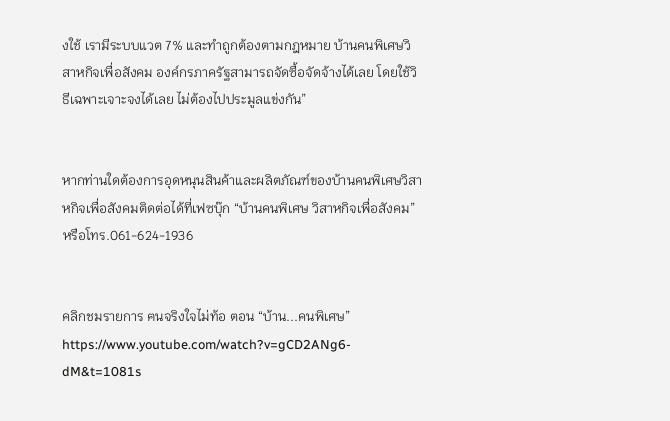งใช้ เรามีระบบแวต 7% และทำถูกต้องตามกฎหมาย บ้านคนพิเศษวิสาหกิจเพื่อสังคม องค์กรภาครัฐสามารถจัดซื้อจัดจ้างได้เลย โดยใช้วิธีเฉพาะเจาะจงได้เลย ไม่ต้องไปประมูลแข่งกัน”


หากท่านใดต้องการอุดหนุนสินค้าและผลิตภัณฑ์ของบ้านคนพิเศษวิสาหกิจเพื่อสังคมติดต่อได้ที่เฟซบุ๊ก “บ้านคนพิเศษ วิสาหกิจเพื่อสังคม” หรือโทร.061-624-1936


คลิกชมรายการ ฅนจริงใจไม่ท้อ ตอน “บ้าน...คนพิเศษ”
https://www.youtube.com/watch?v=gCD2ANg6-dM&t=1081s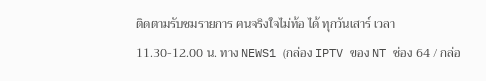ติดตามรับชมรายการ ฅนจริงใจไม่ท้อ ได้ ทุกวันเสาร์ เวลา 11.30-12.00 น. ทาง NEWS1 (กล่อง IPTV ของ NT ช่อง 64 / กล่อ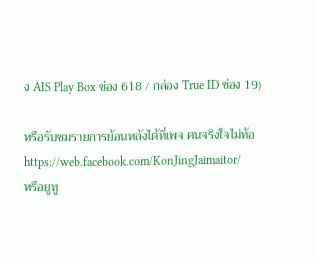ง AIS Play Box ช่อง 618 / กล่อง True ID ช่อง 19)

หรือรับชมรายการย้อนหลังได้ที่เพจ ฅนจริงใจไม่ท้อ https://web.facebook.com/KonJingJaimaitor/
หรือยูทู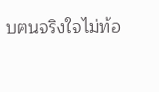บฅนจริงใจไม่ท้อ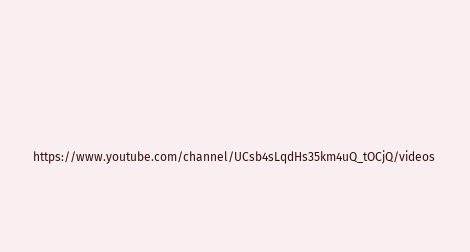https://www.youtube.com/channel/UCsb4sLqdHs35km4uQ_tOCjQ/videos